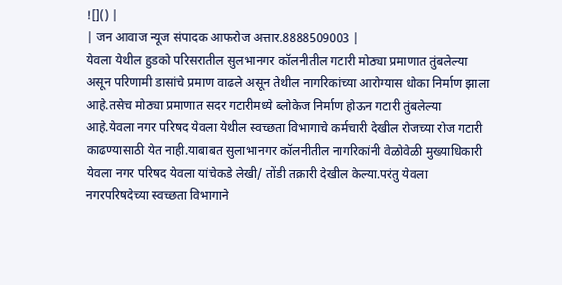![]() |
| जन आवाज न्यूज संपादक आफरोज अत्तार.8888509003 |
येवला येथील हुडको परिसरातील सुलभानगर कॉलनीतील गटारी मोठ्या प्रमाणात तुंबलेल्या असून परिणामी डासांचे प्रमाण वाढले असून तेथील नागरिकांच्या आरोग्यास धोका निर्माण झाला आहे.तसेच मोठ्या प्रमाणात सदर गटारीमध्ये ब्लोकेज निर्माण होऊन गटारी तुंबलेल्या आहे.येवला नगर परिषद येवला येथील स्वच्छता विभागाचे कर्मचारी देखील रोजच्या रोज गटारी काढण्यासाठी येत नाही.याबाबत सुलाभानगर कॉलनीतील नागरिकांनी वेळोवेळी मुख्याधिकारी येवला नगर परिषद येवला यांचेकडे लेखी/ तोंडी तक्रारी देखील केल्या.परंतु येवला नगरपरिषदेच्या स्वच्छता विभागाने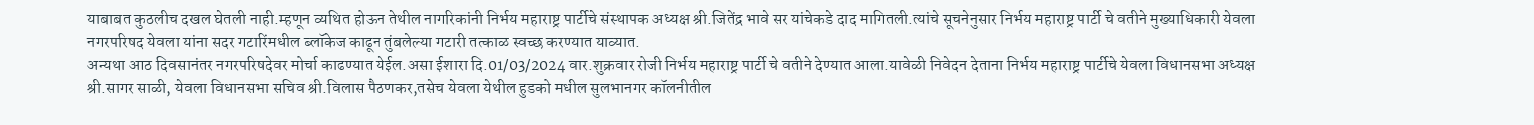याबाबत कुठलीच दखल घेतली नाही.म्हणून व्यथित होऊन तेथील नागरिकांनी निर्भय महाराष्ट्र पार्टीचे संस्थापक अध्यक्ष श्री.जितेंद्र भावे सर यांचेकडे दाद मागितली.त्यांचे सूचनेनुसार निर्भय महाराष्ट्र पार्टी चे वतीने मुख्याधिकारी येवला नगरपरिषद येवला यांना सदर गटारिंमधील ब्लॉकेज काढून तुंबलेल्या गटारी तत्काळ स्वच्छ करण्यात याव्यात.
अन्यथा आठ दिवसानंतर नगरपरिषदेवर मोर्चा काढण्यात येईल.असा ईशारा दि.01/03/2024 वार.शुक्रवार रोजी निर्भय महाराष्ट्र पार्टी चे वतीने देण्यात आला.यावेळी निवेदन देताना निर्भय महाराष्ट्र पार्टीचे येवला विधानसभा अध्यक्ष श्री.सागर साळी, येवला विधानसभा सचिव श्री.विलास पैठणकर,तसेच येवला येथील हुडको मधील सुलभानगर कॉलनीतील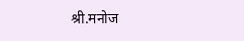श्री.मनोज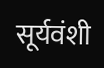सूर्यवंशी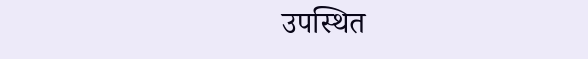उपस्थित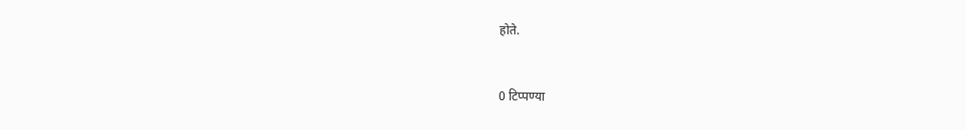होते.


0 टिप्पण्या